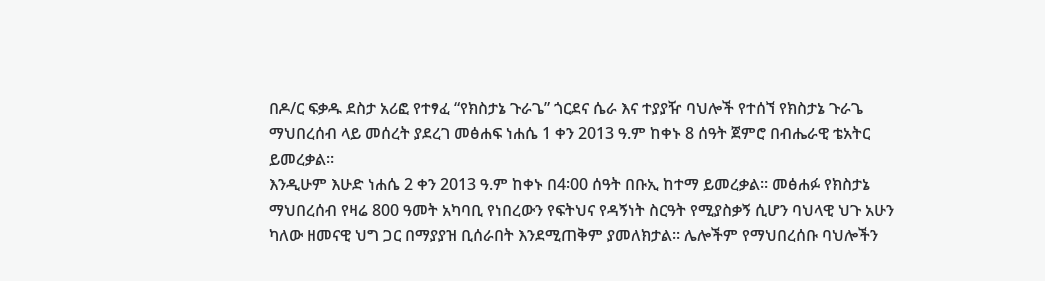በዶ/ር ፍቃዱ ደስታ አሪፎ የተፃፈ “የክስታኔ ጉራጌ” ጎርደና ሴራ እና ተያያዥ ባህሎች የተሰኘ የክስታኔ ጉራጌ ማህበረሰብ ላይ መሰረት ያደረገ መፅሐፍ ነሐሴ 1 ቀን 2013 ዓ.ም ከቀኑ 8 ሰዓት ጀምሮ በብሔራዊ ቴአትር ይመረቃል።
እንዲሁም እሁድ ነሐሴ 2 ቀን 2013 ዓ.ም ከቀኑ በ4፡00 ሰዓት በቡኢ ከተማ ይመረቃል። መፅሐፉ የክስታኔ ማህበረሰብ የዛሬ 800 ዓመት አካባቢ የነበረውን የፍትህና የዳኝነት ስርዓት የሚያስቃኝ ሲሆን ባህላዊ ህጉ አሁን ካለው ዘመናዊ ህግ ጋር በማያያዝ ቢሰራበት እንደሚጠቅም ያመለክታል። ሌሎችም የማህበረሰቡ ባህሎችን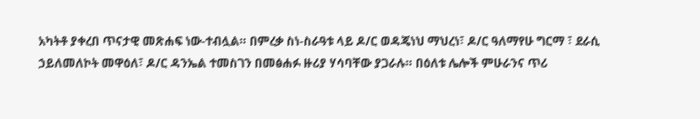አካትቶ ያቀረበ ጥናታዊ መጽሐፍ ነው-ተብሏል። በምረቃ ስነ-ስራዓቱ ላይ ዶ/ር ወዳጄነህ ማህረነ፣ ዶ/ር ዓለማየሁ ግርማ ፣ ደራሲ ኃይለመለኮት መዋዕለ፣ ዶ/ር ዳንኤል ተመስገን በመፅሐፉ ዙሪያ ሃሳባቸው ያጋራሉ። በዕለቱ ሌሎች ምሁራንና ጥሪ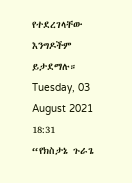የተደረገላቸው እንግዶችም ይታደማሉ።
Tuesday, 03 August 2021 18:31
“የክስታኔ ጉራጌ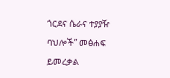ጎርደና ሴራና ተያያዥ ባህሎች” መፅሐፍ ይመረቃል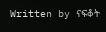Written by ናፍቆት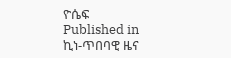ዮሴፍ
Published in
ኪነ-ጥበባዊ ዜና